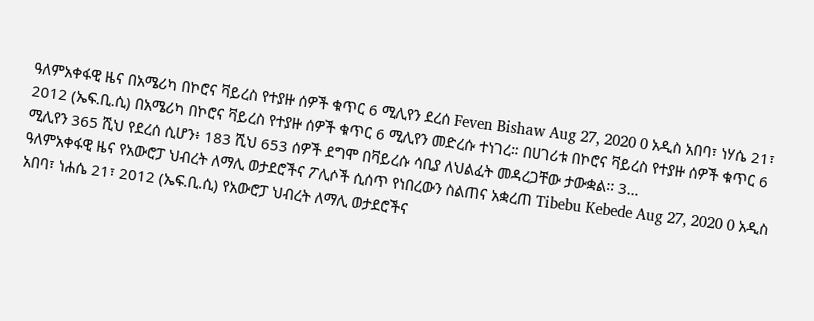ዓለምአቀፋዊ ዜና በአሜሪካ በኮሮና ቫይረስ የተያዙ ሰዎች ቁጥር 6 ሚሊየን ደረሰ Feven Bishaw Aug 27, 2020 0 አዲስ አበባ፣ ነሃሴ 21፣ 2012 (ኤፍ.ቢ.ሲ) በአሜሪካ በኮሮና ቫይረስ የተያዙ ሰዎች ቁጥር 6 ሚሊየን መድረሱ ተነገረ። በሀገሪቱ በኮሮና ቫይረስ የተያዙ ሰዎች ቁጥር 6 ሚሊየን 365 ሺህ የደረሰ ሲሆን፥ 183 ሺህ 653 ሰዎች ደግሞ በቫይረሱ ሳቢያ ለህልፈት መዳረጋቸው ታውቋል፡፡ 3…
ዓለምአቀፋዊ ዜና የአውሮፓ ህብረት ለማሊ ወታደሮችና ፖሊሶች ሲሰጥ የነበረውን ስልጠና አቋረጠ Tibebu Kebede Aug 27, 2020 0 አዲስ አበባ፣ ነሐሴ 21፣ 2012 (ኤፍ.ቢ.ሲ) የአውሮፓ ህብረት ለማሊ ወታደሮችና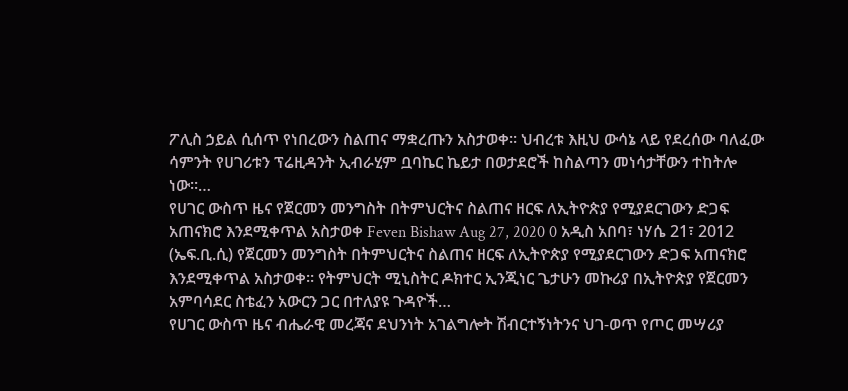ፖሊስ ኃይል ሲሰጥ የነበረውን ስልጠና ማቋረጡን አስታወቀ። ህብረቱ እዚህ ውሳኔ ላይ የደረሰው ባለፈው ሳምንት የሀገሪቱን ፕሬዚዳንት ኢብራሂም ቧባኬር ኬይታ በወታደሮች ከስልጣን መነሳታቸውን ተከትሎ ነው።…
የሀገር ውስጥ ዜና የጀርመን መንግስት በትምህርትና ስልጠና ዘርፍ ለኢትዮጵያ የሚያደርገውን ድጋፍ አጠናክሮ እንደሚቀጥል አስታወቀ Feven Bishaw Aug 27, 2020 0 አዲስ አበባ፣ ነሃሴ 21፣ 2012 (ኤፍ.ቢ.ሲ) የጀርመን መንግስት በትምህርትና ስልጠና ዘርፍ ለኢትዮጵያ የሚያደርገውን ድጋፍ አጠናክሮ እንደሚቀጥል አስታወቀ። የትምህርት ሚኒስትር ዶክተር ኢንጂነር ጌታሁን መኩሪያ በኢትዮጵያ የጀርመን አምባሳደር ስቴፈን አውርን ጋር በተለያዩ ጉዳዮች…
የሀገር ውስጥ ዜና ብሔራዊ መረጃና ደህንነት አገልግሎት ሽብርተኝነትንና ህገ-ወጥ የጦር መሣሪያ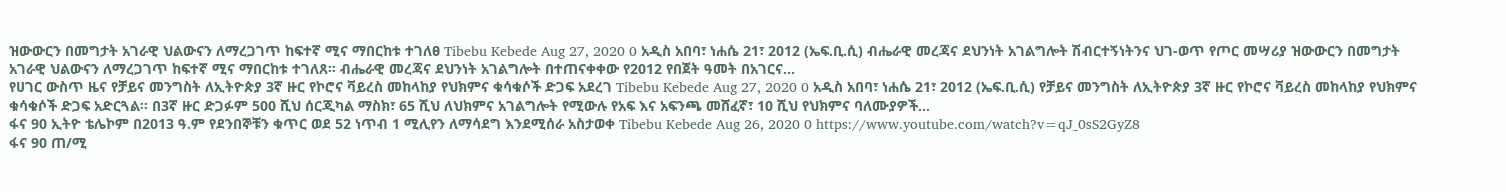ዝውውርን በመግታት አገራዊ ህልውናን ለማረጋገጥ ከፍተኛ ሚና ማበርከቱ ተገለፀ Tibebu Kebede Aug 27, 2020 0 አዲስ አበባ፣ ነሐሴ 21፣ 2012 (ኤፍ.ቢ.ሲ) ብሔራዊ መረጃና ደህንነት አገልግሎት ሽብርተኝነትንና ህገ-ወጥ የጦር መሣሪያ ዝውውርን በመግታት አገራዊ ህልውናን ለማረጋገጥ ከፍተኛ ሚና ማበርከቱ ተገለጸ። ብሔራዊ መረጃና ደህንነት አገልግሎት በተጠናቀቀው የ2012 የበጀት ዓመት በአገርና…
የሀገር ውስጥ ዜና የቻይና መንግስት ለኢትዮጵያ 3ኛ ዙር የኮሮና ቫይረስ መከላከያ የህክምና ቁሳቁሶች ድጋፍ አደረገ Tibebu Kebede Aug 27, 2020 0 አዲስ አበባ፣ ነሐሴ 21፣ 2012 (ኤፍ.ቢ.ሲ) የቻይና መንግስት ለኢትዮጵያ 3ኛ ዙር የኮሮና ቫይረስ መከላከያ የህክምና ቁሳቁሶች ድጋፍ አድርጓል። በ3ኛ ዙር ድጋፉም 500 ሺህ ሰርጂካል ማስክ፣ 65 ሺህ ለህክምና አገልግሎት የሚውሉ የአፍ እና አፍንጫ መሸፈኛ፣ 10 ሺህ የህክምና ባለሙያዎች…
ፋና 90 ኢትዮ ቴሌኮም በ2013 ዓ.ም የደንበኞቹን ቁጥር ወደ 52 ነጥብ 1 ሚሊየን ለማሳደግ እንደሚሰራ አስታወቀ Tibebu Kebede Aug 26, 2020 0 https://www.youtube.com/watch?v=qJ_0sS2GyZ8
ፋና 90 ጠ/ሚ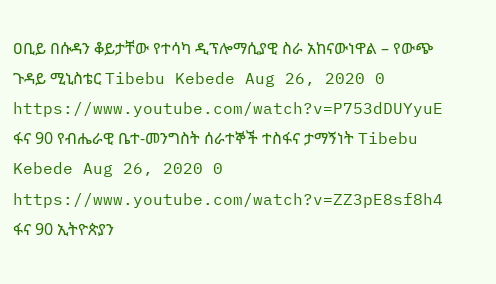ዐቢይ በሱዳን ቆይታቸው የተሳካ ዲፕሎማሲያዊ ስራ አከናውነዋል – የውጭ ጉዳይ ሚኒስቴር Tibebu Kebede Aug 26, 2020 0 https://www.youtube.com/watch?v=P753dDUYyuE
ፋና 90 የብሔራዊ ቤተ-መንግስት ሰራተኞች ተስፋና ታማኝነት Tibebu Kebede Aug 26, 2020 0 https://www.youtube.com/watch?v=ZZ3pE8sf8h4
ፋና 90 ኢትዮጵያን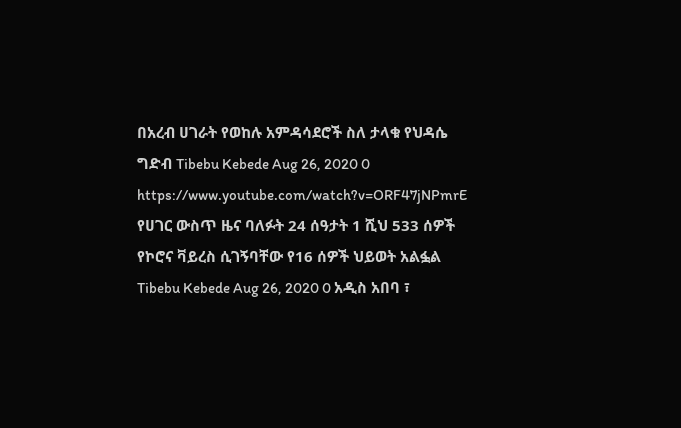በአረብ ሀገራት የወከሉ አምዳሳደሮች ስለ ታላቁ የህዳሴ ግድብ Tibebu Kebede Aug 26, 2020 0 https://www.youtube.com/watch?v=ORF47jNPmrE
የሀገር ውስጥ ዜና ባለፉት 24 ሰዓታት 1 ሺህ 533 ሰዎች የኮሮና ቫይረስ ሲገኝባቸው የ16 ሰዎች ህይወት አልፏል Tibebu Kebede Aug 26, 2020 0 አዲስ አበባ ፣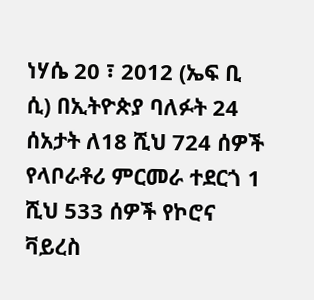ነሃሴ 20 ፣ 2012 (ኤፍ ቢ ሲ) በኢትዮጵያ ባለፉት 24 ሰአታት ለ18 ሺህ 724 ሰዎች የላቦራቶሪ ምርመራ ተደርጎ 1 ሺህ 533 ሰዎች የኮሮና ቫይረስ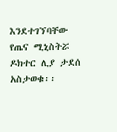እንደተገኘባቸው የጤና ሚኒስትሯ ዶክተር ሊያ ታደሰ አስታወቁ፡፡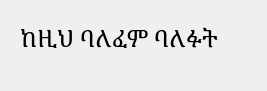ከዚህ ባለፈም ባለፉት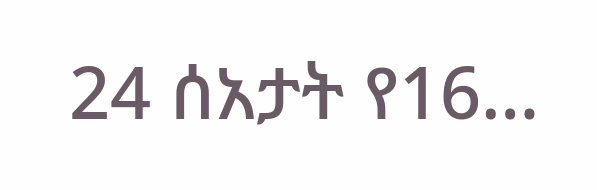24 ሰአታት የ16…